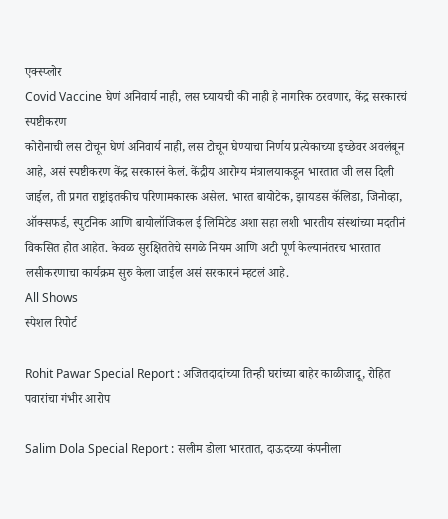एक्स्प्लोर
Covid Vaccine घेणं अनिवार्य नाही, लस घ्यायची की नाही हे नागरिक ठरवणार, केंद्र सरकारचं स्पष्टीकरण
कोरोनाची लस टोचून घेणं अनिवार्य नाही, लस टोचून घेण्याचा निर्णय प्रत्येकाच्या इच्छेवर अवलंबून आहे, असं स्पष्टीकरण केंद्र सरकारनं केलं. केंद्रीय आरोग्य मंत्रालयाकडून भारतात जी लस दिली जाईल, ती प्रगत राष्ट्रांइतकीच परिणामकारक असेल. भारत बायोटेक, झायडस कॅलिडा, जिनोव्हा, ऑक्सफर्ड, स्पुटनिक आणि बायोलॉजिकल ई लिमिटेड अशा सहा लशी भारतीय संस्थांच्या मदतीनं विकसित होत आहेत. केवळ सुरक्षिततेचे सगळे नियम आणि अटी पूर्ण केल्यानंतरच भारतात लसीकरणाचा कार्यक्रम सुरु केला जाईल असं सरकारनं म्हटलं आहे.
All Shows
स्पेशल रिपोर्ट

Rohit Pawar Special Report : अजितदादांच्या तिन्ही घरांच्या बाहेर काळीजादू, रोहित पवारांचा गंभीर आरोप

Salim Dola Special Report : सलीम डोला भारतात, दाऊदच्या कंपनीला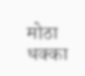मोठा धक्का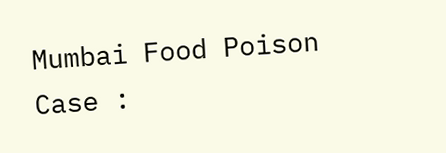Mumbai Food Poison Case :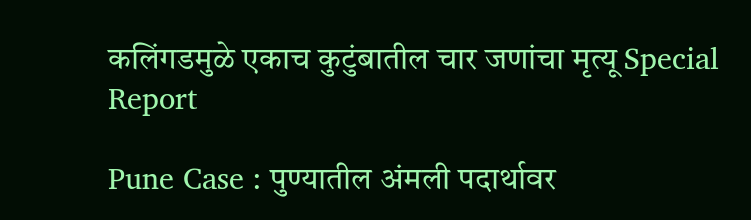कलिंगडमुळे एकाच कुटुंबातील चार जणांचा मृत्यू Special Report

Pune Case : पुण्यातील अंमली पदार्थावर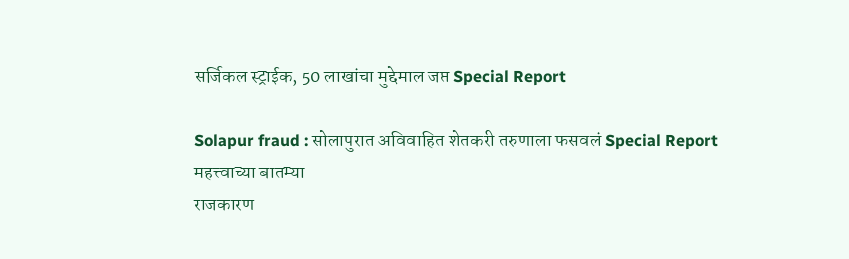सर्जिकल स्ट्राईक, 50 लाखांचा मुद्देमाल जप्त Special Report

Solapur fraud : सोलापुरात अविवाहित शेतकरी तरुणाला फसवलं Special Report
महत्त्वाच्या बातम्या
राजकारण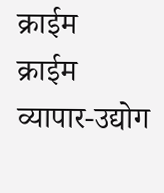क्राईम
क्राईम
व्यापार-उद्योग